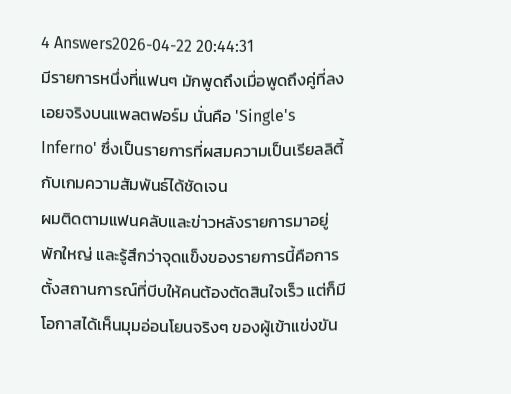4 Answers2026-04-22 20:44:31
มีรายการหนึ่งที่แฟนๆ มักพูดถึงเมื่อพูดถึงคู่ที่ลงเอยจริงบนแพลตฟอร์ม นั่นคือ 'Single's Inferno' ซึ่งเป็นรายการที่ผสมความเป็นเรียลลิตี้กับเกมความสัมพันธ์ได้ชัดเจน
ผมติดตามแฟนคลับและข่าวหลังรายการมาอยู่พักใหญ่ และรู้สึกว่าจุดแข็งของรายการนี้คือการตั้งสถานการณ์ที่บีบให้คนต้องตัดสินใจเร็ว แต่ก็มีโอกาสได้เห็นมุมอ่อนโยนจริงๆ ของผู้เข้าแข่งขัน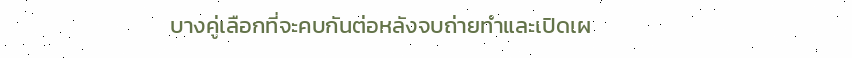บางคู่เลือกที่จะคบกันต่อหลังจบถ่ายทำและเปิดเผ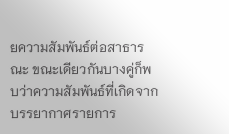ยความสัมพันธ์ต่อสาธารณะ ขณะเดียวกันบางคู่ก็พบว่าความสัมพันธ์ที่เกิดจากบรรยากาศรายการ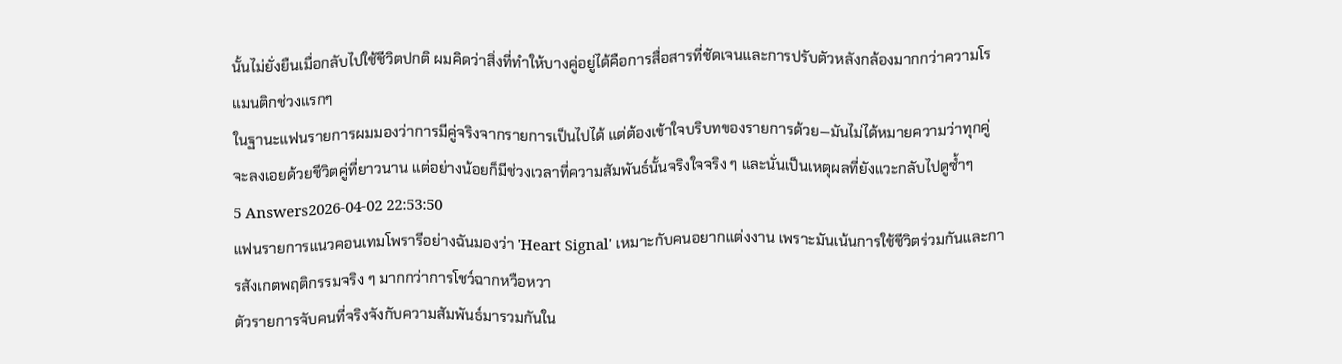นั้นไม่ยั่งยืนเมื่อกลับไปใช้ชีวิตปกติ ผมคิดว่าสิ่งที่ทำให้บางคู่อยู่ได้คือการสื่อสารที่ชัดเจนและการปรับตัวหลังกล้องมากกว่าความโรแมนติกช่วงแรกๆ
ในฐานะแฟนรายการผมมองว่าการมีคู่จริงจากรายการเป็นไปได้ แต่ต้องเข้าใจบริบทของรายการด้วย—มันไม่ได้หมายความว่าทุกคู่จะลงเอยด้วยชีวิตคู่ที่ยาวนาน แต่อย่างน้อยก็มีช่วงเวลาที่ความสัมพันธ์นั้นจริงใจจริง ๆ และนั่นเป็นเหตุผลที่ยังแวะกลับไปดูซ้ำๆ
5 Answers2026-04-02 22:53:50
แฟนรายการแนวคอนเทมโพรารีอย่างฉันมองว่า 'Heart Signal' เหมาะกับคนอยากแต่งงาน เพราะมันเน้นการใช้ชีวิตร่วมกันและการสังเกตพฤติกรรมจริง ๆ มากกว่าการโชว์ฉากหวือหวา
ตัวรายการจับคนที่จริงจังกับความสัมพันธ์มารวมกันใน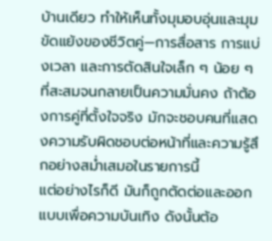บ้านเดียว ทำให้เห็นทั้งมุมอบอุ่นและมุมขัดแย้งของชีวิตคู่—การสื่อสาร การแบ่งเวลา และการตัดสินใจเล็ก ๆ น้อย ๆ ที่สะสมจนกลายเป็นความมั่นคง ถ้าต้องการคู่ที่ตั้งใจจริง มักจะชอบคนที่แสดงความรับผิดชอบต่อหน้าที่และความรู้สึกอย่างสม่ำเสมอในรายการนี้
แต่อย่างไรก็ดี มันก็ถูกตัดต่อและออกแบบเพื่อความบันเทิง ดังนั้นต้อ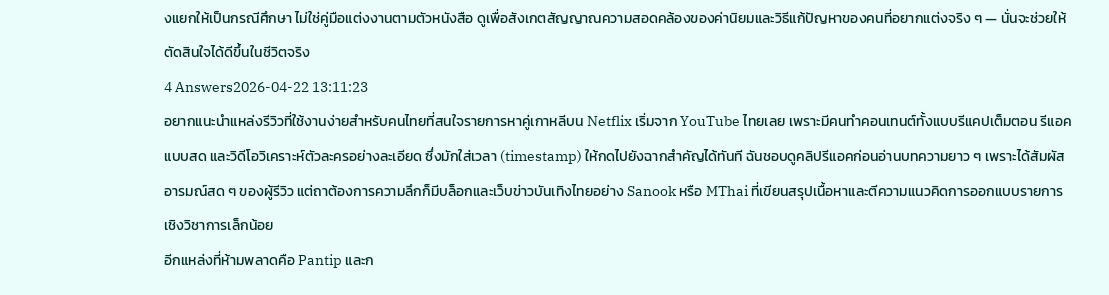งแยกให้เป็นกรณีศึกษา ไม่ใช่คู่มือแต่งงานตามตัวหนังสือ ดูเพื่อสังเกตสัญญาณความสอดคล้องของค่านิยมและวิธีแก้ปัญหาของคนที่อยากแต่งจริง ๆ — นั่นจะช่วยให้ตัดสินใจได้ดีขึ้นในชีวิตจริง
4 Answers2026-04-22 13:11:23
อยากแนะนำแหล่งรีวิวที่ใช้งานง่ายสำหรับคนไทยที่สนใจรายการหาคู่เกาหลีบน Netflix เริ่มจาก YouTube ไทยเลย เพราะมีคนทำคอนเทนต์ทั้งแบบรีแคปเต็มตอน รีแอคแบบสด และวิดีโอวิเคราะห์ตัวละครอย่างละเอียด ซึ่งมักใส่เวลา (timestamp) ให้กดไปยังฉากสำคัญได้ทันที ฉันชอบดูคลิปรีแอคก่อนอ่านบทความยาว ๆ เพราะได้สัมผัสอารมณ์สด ๆ ของผู้รีวิว แต่ถาต้องการความลึกก็มีบล็อกและเว็บข่าวบันเทิงไทยอย่าง Sanook หรือ MThai ที่เขียนสรุปเนื้อหาและตีความแนวคิดการออกแบบรายการเชิงวิชาการเล็กน้อย
อีกแหล่งที่ห้ามพลาดคือ Pantip และก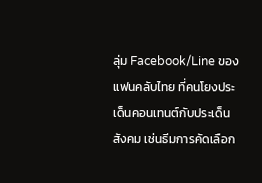ลุ่ม Facebook/Line ของแฟนคลับไทย ที่คนโยงประเด็นคอนเทนต์กับประเด็นสังคม เช่นธีมการคัดเลือก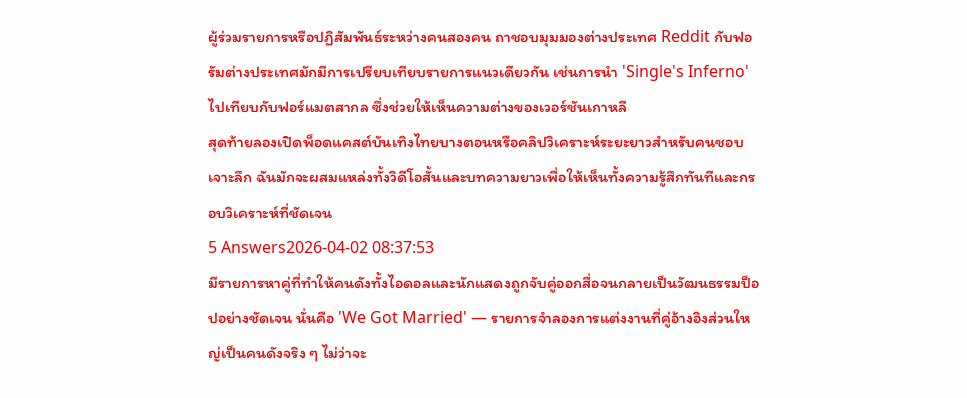ผู้ร่วมรายการหรือปฏิสัมพันธ์ระหว่างคนสองคน ถาชอบมุมมองต่างประเทศ Reddit กับฟอรัมต่างประเทศมักมีการเปรียบเทียบรายการแนวเดียวกัน เช่นการนำ 'Single's Inferno' ไปเทียบกับฟอร์แมตสากล ซึ่งช่วยให้เห็นความต่างของเวอร์ชันเกาหลี
สุดท้ายลองเปิดพ็อดแคสต์บันเทิงไทยบางตอนหรือคลิปวิเคราะห์ระยะยาวสำหรับคนชอบเจาะลึก ฉันมักจะผสมแหล่งทั้งวิดีโอสั้นและบทความยาวเพื่อให้เห็นทั้งความรู้สึกทันทีและกรอบวิเคราะห์ที่ชัดเจน
5 Answers2026-04-02 08:37:53
มีรายการหาคู่ที่ทำให้คนดังทั้งไอดอลและนักแสดงถูกจับคู่ออกสื่อจนกลายเป็นวัฒนธรรมป็อปอย่างชัดเจน นั่นคือ 'We Got Married' — รายการจำลองการแต่งงานที่คู่อ้างอิงส่วนใหญ่เป็นคนดังจริง ๆ ไม่ว่าจะ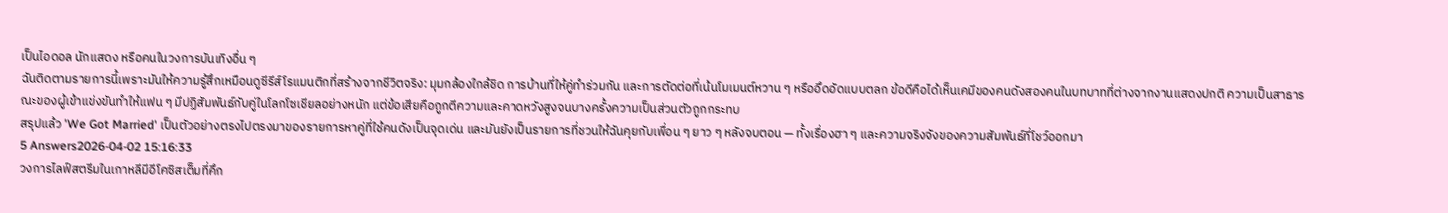เป็นไอดอล นักแสดง หรือคนในวงการบันเทิงอื่น ๆ
ฉันติดตามรายการนี้เพราะมันให้ความรู้สึกเหมือนดูซีรีส์โรแมนติกที่สร้างจากชีวิตจริง: มุมกล้องใกล้ชิด การบ้านที่ให้คู่ทำร่วมกัน และการตัดต่อที่เน้นโมเมนต์หวาน ๆ หรืออึดอัดแบบตลก ข้อดีคือได้เห็นเคมีของคนดังสองคนในบทบาทที่ต่างจากงานแสดงปกติ ความเป็นสาธารณะของผู้เข้าแข่งขันทำให้แฟน ๆ มีปฏิสัมพันธ์กับคู่ในโลกโซเชียลอย่างหนัก แต่ข้อเสียคือถูกตีความและคาดหวังสูงจนบางครั้งความเป็นส่วนตัวถูกกระทบ
สรุปแล้ว 'We Got Married' เป็นตัวอย่างตรงไปตรงมาของรายการหาคู่ที่ใช้คนดังเป็นจุดเด่น และมันยังเป็นรายการที่ชวนให้ฉันคุยกับเพื่อน ๆ ยาว ๆ หลังจบตอน — ทั้งเรื่องฮา ๆ และความจริงจังของความสัมพันธ์ที่โชว์ออกมา
5 Answers2026-04-02 15:16:33
วงการไลฟ์สตรีมในเกาหลีมีอีโคซิสเต็มที่คึก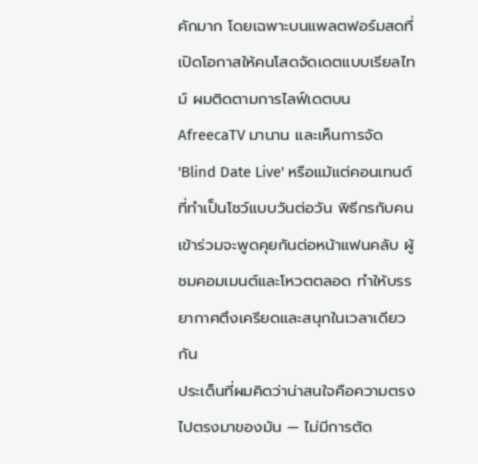คักมาก โดยเฉพาะบนแพลตฟอร์มสดที่เปิดโอกาสให้คนโสดจัดเดตแบบเรียลไทม์ ผมติดตามการไลฟ์เดตบน AfreecaTV มานาน และเห็นการจัด 'Blind Date Live' หรือแม้แต่คอนเทนต์ที่ทำเป็นโชว์แบบวันต่อวัน พิธีกรกับคนเข้าร่วมจะพูดคุยกันต่อหน้าแฟนคลับ ผู้ชมคอมเมนต์และโหวตตลอด ทำให้บรรยากาศตึงเครียดและสนุกในเวลาเดียวกัน
ประเด็นที่ผมคิดว่าน่าสนใจคือความตรงไปตรงมาของมัน — ไม่มีการตัด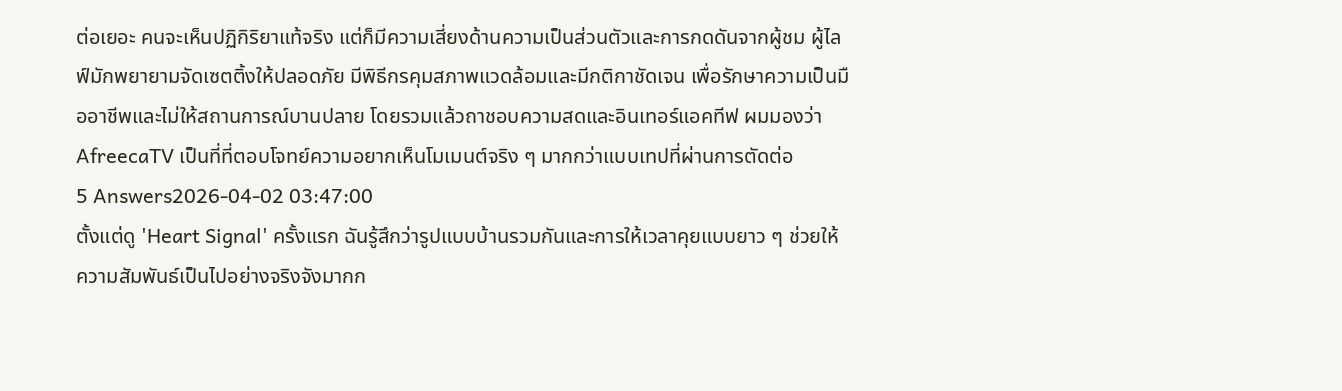ต่อเยอะ คนจะเห็นปฏิกิริยาแท้จริง แต่ก็มีความเสี่ยงด้านความเป็นส่วนตัวและการกดดันจากผู้ชม ผู้ไลฟ์มักพยายามจัดเซตติ้งให้ปลอดภัย มีพิธีกรคุมสภาพแวดล้อมและมีกติกาชัดเจน เพื่อรักษาความเป็นมืออาชีพและไม่ให้สถานการณ์บานปลาย โดยรวมแล้วถาชอบความสดและอินเทอร์แอคทีฟ ผมมองว่า AfreecaTV เป็นที่ที่ตอบโจทย์ความอยากเห็นโมเมนต์จริง ๆ มากกว่าแบบเทปที่ผ่านการตัดต่อ
5 Answers2026-04-02 03:47:00
ตั้งแต่ดู 'Heart Signal' ครั้งแรก ฉันรู้สึกว่ารูปแบบบ้านรวมกันและการให้เวลาคุยแบบยาว ๆ ช่วยให้ความสัมพันธ์เป็นไปอย่างจริงจังมากก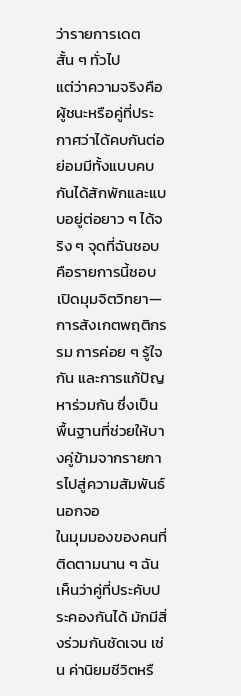ว่ารายการเดตสั้น ๆ ทั่วไป
แต่ว่าความจริงคือผู้ชนะหรือคู่ที่ประกาศว่าได้คบกันต่อย่อมมีทั้งแบบคบกันได้สักพักและแบบอยู่ต่อยาว ๆ ได้จริง ๆ จุดที่ฉันชอบคือรายการนี้ชอบเปิดมุมจิตวิทยา—การสังเกตพฤติกรรม การค่อย ๆ รู้ใจกัน และการแก้ปัญหาร่วมกัน ซึ่งเป็นพื้นฐานที่ช่วยให้บางคู่ข้ามจากรายการไปสู่ความสัมพันธ์นอกจอ
ในมุมมองของคนที่ติดตามนาน ๆ ฉันเห็นว่าคู่ที่ประคับประคองกันได้ มักมีสิ่งร่วมกันชัดเจน เช่น ค่านิยมชีวิตหรื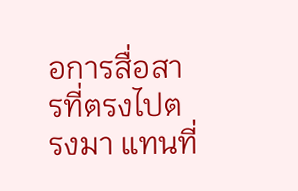อการสื่อสารที่ตรงไปตรงมา แทนที่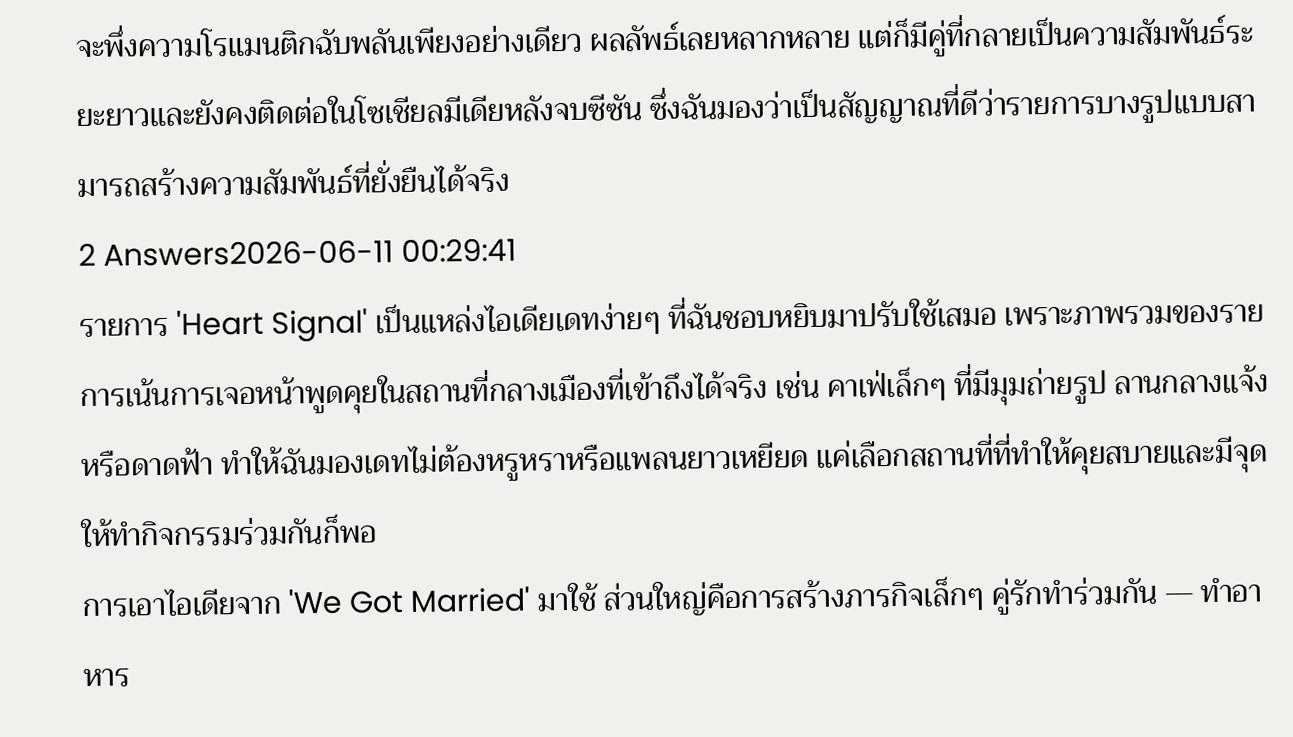จะพึ่งความโรแมนติกฉับพลันเพียงอย่างเดียว ผลลัพธ์เลยหลากหลาย แต่ก็มีคู่ที่กลายเป็นความสัมพันธ์ระยะยาวและยังคงติดต่อในโซเชียลมีเดียหลังจบซีซัน ซึ่งฉันมองว่าเป็นสัญญาณที่ดีว่ารายการบางรูปแบบสามารถสร้างความสัมพันธ์ที่ยั่งยืนได้จริง
2 Answers2026-06-11 00:29:41
รายการ 'Heart Signal' เป็นแหล่งไอเดียเดทง่ายๆ ที่ฉันชอบหยิบมาปรับใช้เสมอ เพราะภาพรวมของรายการเน้นการเจอหน้าพูดคุยในสถานที่กลางเมืองที่เข้าถึงได้จริง เช่น คาเฟ่เล็กๆ ที่มีมุมถ่ายรูป ลานกลางแจ้ง หรือดาดฟ้า ทำให้ฉันมองเดทไม่ต้องหรูหราหรือแพลนยาวเหยียด แค่เลือกสถานที่ที่ทำให้คุยสบายและมีจุดให้ทำกิจกรรมร่วมกันก็พอ
การเอาไอเดียจาก 'We Got Married' มาใช้ ส่วนใหญ่คือการสร้างภารกิจเล็กๆ คู่รักทำร่วมกัน — ทำอาหาร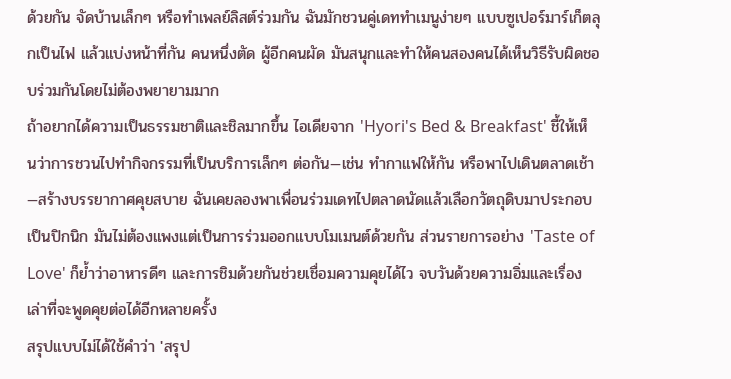ด้วยกัน จัดบ้านเล็กๆ หรือทำเพลย์ลิสต์ร่วมกัน ฉันมักชวนคู่เดททำเมนูง่ายๆ แบบซูเปอร์มาร์เก็ตลุกเป็นไฟ แล้วแบ่งหน้าที่กัน คนหนึ่งตัด ผู้อีกคนผัด มันสนุกและทำให้คนสองคนได้เห็นวิธีรับผิดชอบร่วมกันโดยไม่ต้องพยายามมาก
ถ้าอยากได้ความเป็นธรรมชาติและชิลมากขึ้น ไอเดียจาก 'Hyori's Bed & Breakfast' ชี้ให้เห็นว่าการชวนไปทำกิจกรรมที่เป็นบริการเล็กๆ ต่อกัน—เช่น ทำกาแฟให้กัน หรือพาไปเดินตลาดเช้า—สร้างบรรยากาศคุยสบาย ฉันเคยลองพาเพื่อนร่วมเดทไปตลาดนัดแล้วเลือกวัตถุดิบมาประกอบเป็นปิกนิก มันไม่ต้องแพงแต่เป็นการร่วมออกแบบโมเมนต์ด้วยกัน ส่วนรายการอย่าง 'Taste of Love' ก็ย้ำว่าอาหารดีๆ และการชิมด้วยกันช่วยเชื่อมความคุยได้ไว จบวันด้วยความอิ่มและเรื่องเล่าที่จะพูดคุยต่อได้อีกหลายครั้ง
สรุปแบบไม่ได้ใช้คำว่า 'สรุป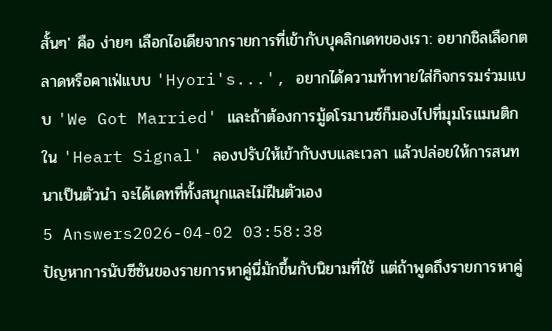สั้นๆ' คือ ง่ายๆ เลือกไอเดียจากรายการที่เข้ากับบุคลิกเดทของเรา: อยากชิลเลือกตลาดหรือคาเฟ่แบบ 'Hyori's...', อยากได้ความท้าทายใส่กิจกรรมร่วมแบบ 'We Got Married' และถ้าต้องการมู้ดโรมานซ์ก็มองไปที่มุมโรแมนติกใน 'Heart Signal' ลองปรับให้เข้ากับงบและเวลา แล้วปล่อยให้การสนทนาเป็นตัวนำ จะได้เดทที่ทั้งสนุกและไม่ฝืนตัวเอง
5 Answers2026-04-02 03:58:38
ปัญหาการนับซีซันของรายการหาคู่นี่มักขึ้นกับนิยามที่ใช้ แต่ถ้าพูดถึงรายการหาคู่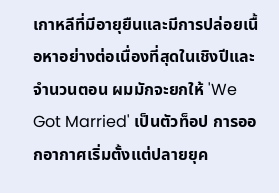เกาหลีที่มีอายุยืนและมีการปล่อยเนื้อหาอย่างต่อเนื่องที่สุดในเชิงปีและจำนวนตอน ผมมักจะยกให้ 'We Got Married' เป็นตัวท็อป การออกอากาศเริ่มตั้งแต่ปลายยุค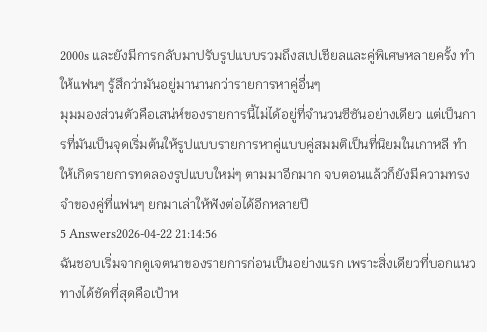2000s และยังมีการกลับมาปรับรูปแบบรวมถึงสเปเชียลและคู่พิเศษหลายครั้ง ทำให้แฟนๆ รู้สึกว่ามันอยู่มานานกว่ารายการหาคู่อื่นๆ
มุมมองส่วนตัวคือเสน่ห์ของรายการนี้ไม่ได้อยู่ที่จำนวนซีซันอย่างเดียว แต่เป็นการที่มันเป็นจุดเริ่มต้นให้รูปแบบรายการหาคู่แบบคู่สมมติเป็นที่นิยมในเกาหลี ทำให้เกิดรายการทดลองรูปแบบใหม่ๆ ตามมาอีกมาก จบตอนแล้วก็ยังมีความทรงจำของคู่ที่แฟนๆ ยกมาเล่าให้ฟังต่อได้อีกหลายปี
5 Answers2026-04-22 21:14:56
ฉันชอบเริ่มจากดูเจตนาของรายการก่อนเป็นอย่างแรก เพราะสิ่งเดียวที่บอกแนวทางได้ชัดที่สุดคือเป้าห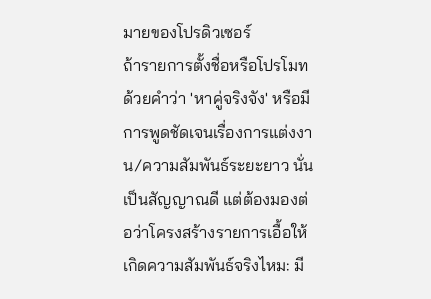มายของโปรดิวเซอร์
ถ้ารายการตั้งชื่อหรือโปรโมทด้วยคำว่า 'หาคู่จริงจัง' หรือมีการพูดชัดเจนเรื่องการแต่งงาน/ความสัมพันธ์ระยะยาว นั่นเป็นสัญญาณดี แต่ต้องมองต่อว่าโครงสร้างรายการเอื้อให้เกิดความสัมพันธ์จริงไหม: มี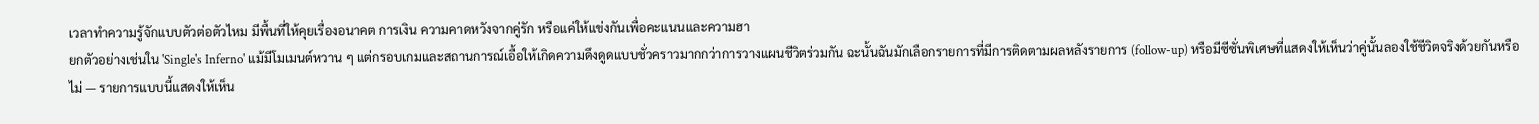เวลาทำความรู้จักแบบตัวต่อตัวไหม มีพื้นที่ให้คุยเรื่องอนาคต การเงิน ความคาดหวังจากคู่รัก หรือแค่ให้แข่งกันเพื่อคะแนนและความฮา
ยกตัวอย่างเช่นใน 'Single's Inferno' แม้มีโมเมนต์หวาน ๆ แต่กรอบเกมและสถานการณ์เอื้อให้เกิดความดึงดูดแบบชั่วคราวมากกว่าการวางแผนชีวิตร่วมกัน ฉะนั้นฉันมักเลือกรายการที่มีการติดตามผลหลังรายการ (follow-up) หรือมีซีซั่นพิเศษที่แสดงให้เห็นว่าคู่นั้นลองใช้ชีวิตจริงด้วยกันหรือไม่ — รายการแบบนี้แสดงให้เห็น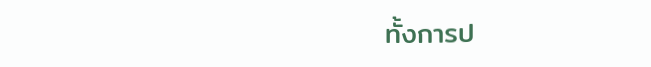ทั้งการป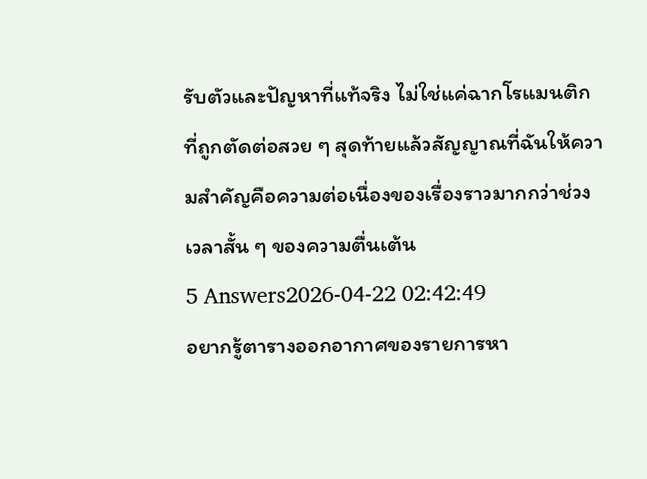รับตัวและปัญหาที่แท้จริง ไม่ใช่แค่ฉากโรแมนติกที่ถูกตัดต่อสวย ๆ สุดท้ายแล้วสัญญาณที่ฉันให้ความสำคัญคือความต่อเนื่องของเรื่องราวมากกว่าช่วงเวลาสั้น ๆ ของความตื่นเต้น
5 Answers2026-04-22 02:42:49
อยากรู้ตารางออกอากาศของรายการหา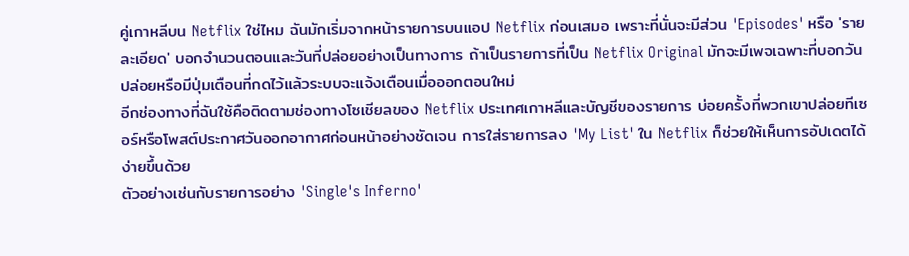คู่เกาหลีบน Netflix ใช่ไหม ฉันมักเริ่มจากหน้ารายการบนแอป Netflix ก่อนเสมอ เพราะที่นั่นจะมีส่วน 'Episodes' หรือ 'รายละเอียด' บอกจำนวนตอนและวันที่ปล่อยอย่างเป็นทางการ ถ้าเป็นรายการที่เป็น Netflix Original มักจะมีเพจเฉพาะที่บอกวันปล่อยหรือมีปุ่มเตือนที่กดไว้แล้วระบบจะแจ้งเตือนเมื่อออกตอนใหม่
อีกช่องทางที่ฉันใช้คือติดตามช่องทางโซเชียลของ Netflix ประเทศเกาหลีและบัญชีของรายการ บ่อยครั้งที่พวกเขาปล่อยทีเซอร์หรือโพสต์ประกาศวันออกอากาศก่อนหน้าอย่างชัดเจน การใส่รายการลง 'My List' ใน Netflix ก็ช่วยให้เห็นการอัปเดตได้ง่ายขึ้นด้วย
ตัวอย่างเช่นกับรายการอย่าง 'Single's Inferno'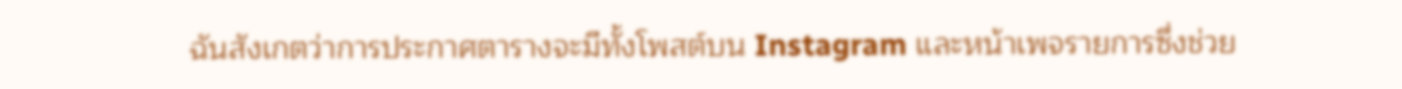ฉันสังเกตว่าการประกาศตารางจะมีทั้งโพสต์บน Instagram และหน้าเพจรายการซึ่งช่วย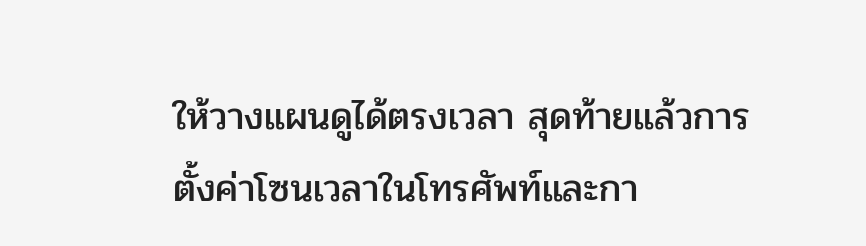ให้วางแผนดูได้ตรงเวลา สุดท้ายแล้วการตั้งค่าโซนเวลาในโทรศัพท์และกา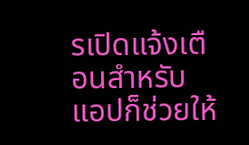รเปิดแจ้งเตือนสำหรับแอปก็ช่วยให้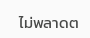ไม่พลาดต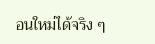อนใหม่ได้จริง ๆ